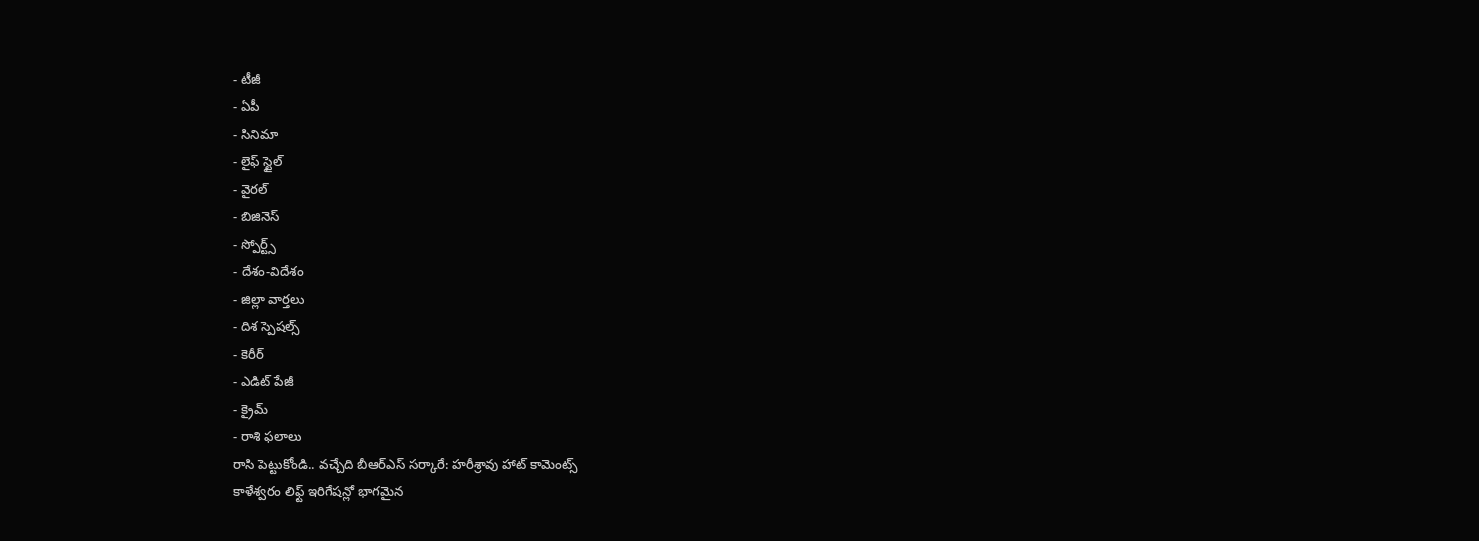- టీజీ
- ఏపీ
- సినిమా
- లైఫ్ స్టైల్
- వైరల్
- బిజినెస్
- స్పోర్ట్స్
- దేశం-విదేశం
- జిల్లా వార్తలు
- దిశ స్పెషల్స్
- కెరీర్
- ఎడిట్ పేజీ
- క్రైమ్
- రాశి ఫలాలు
రాసి పెట్టుకోండి.. వచ్చేది బీఆర్ఎస్ సర్కారే: హరీశ్రావు హాట్ కామెంట్స్
కాళేశ్వరం లిఫ్ట్ ఇరిగేషన్లో భాగమైన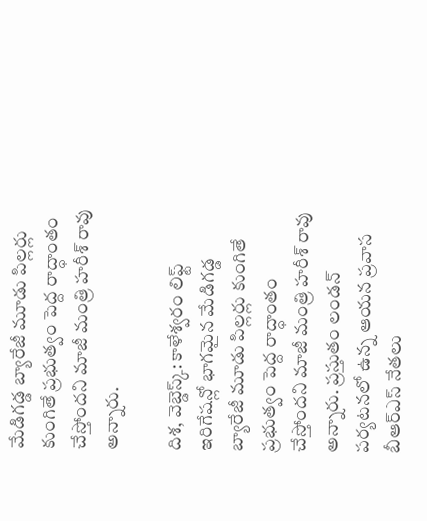మేడిగడ్డ బ్యారేజీ మూడు పిల్లర్లు కుంగితే ప్రభుత్వం పెద్ద రాద్ధాంతం చేస్తోందని మాజీ మంత్రి హరీశ్ రావు అన్నారు.

దిశ, వెబ్డెస్క్: కాళేశ్వరం లిఫ్ట్ ఇరిగేషన్లో భాగమైన మేడిగడ్డ బ్యారేజీ మూడు పిల్లర్లు కుంగితే ప్రభుత్వం పెద్ద రాద్ధాంతం చేస్తోందని మాజీ మంత్రి హరీశ్ రావు అన్నారు. ప్రస్తుతం లండన్ పర్యటనలో ఉన్న ఆయన ప్రవాస బీఆర్ఎస్ నేతలు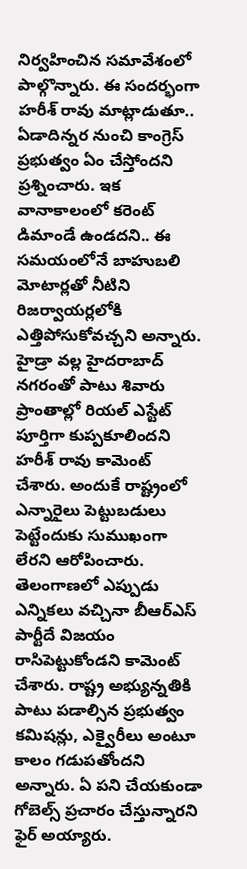నిర్వహించిన సమావేశంలో పాల్గొన్నారు. ఈ సందర్భంగా హరీశ్ రావు మాట్లాడుతూ.. ఏడాదిన్నర నుంచి కాంగ్రెస్ ప్రభుత్వం ఏం చేస్తోందని ప్రశ్నించారు. ఇక వానాకాలంలో కరెంట్ డిమాండే ఉండదని.. ఈ సమయంలోనే బాహుబలి మోటార్లతో నీటిని రిజర్వాయర్లలోకి ఎత్తిపోసుకోవచ్చని అన్నారు.
హైడ్రా వల్ల హైదరాబాద్ నగరంతో పాటు శివారు ప్రాంతాల్లో రియల్ ఎస్టేట్ పూర్తిగా కుప్పకూలిందని హరీశ్ రావు కామెంట్ చేశారు. అందుకే రాష్ట్రంలో ఎన్నారైలు పెట్టుబడులు పెట్టేందుకు సుముఖంగా లేరని ఆరోపించారు. తెలంగాణలో ఎప్పుడు ఎన్నికలు వచ్చినా బీఆర్ఎస్ పార్టీదే విజయం రాసిపెట్టుకోండని కామెంట్ చేశారు. రాష్ట్ర అభ్యున్నతికి పాటు పడాల్సిన ప్రభుత్వం కమిషన్లు, ఎక్వైరీలు అంటూ కాలం గడుపతోందని అన్నారు. ఏ పని చేయకుండా గోబెల్స్ ప్రచారం చేస్తున్నారని ఫైర్ అయ్యారు.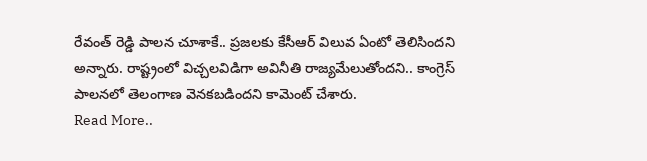రేవంత్ రెడ్డి పాలన చూశాకే.. ప్రజలకు కేసీఆర్ విలువ ఏంటో తెలిసిందని అన్నారు. రాష్ట్రంలో విచ్చలవిడిగా అవినీతి రాజ్యమేలుతోందని.. కాంగ్రెస్ పాలనలో తెలంగాణ వెనకబడిందని కామెంట్ చేశారు.
Read More..